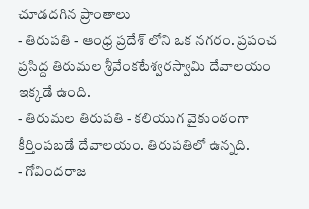చూడదగిన ప్రాంతాలు
- తిరుపతి - ఆంధ్ర ప్రదేశ్ లోని ఒక నగరం. ప్రపంచ ప్రసిద్ద తిరుమల శ్రీవేంకటేశ్వరస్వామి దేవాలయం ఇక్కడే ఉంది.
- తిరుమల తిరుపతి - కలియుగ వైకుంఠంగా కీర్తింపబడే దేవాలయం. తిరుపతిలో ఉన్నది.
- గోవిందరాజ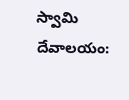స్వామి దేవాలయం: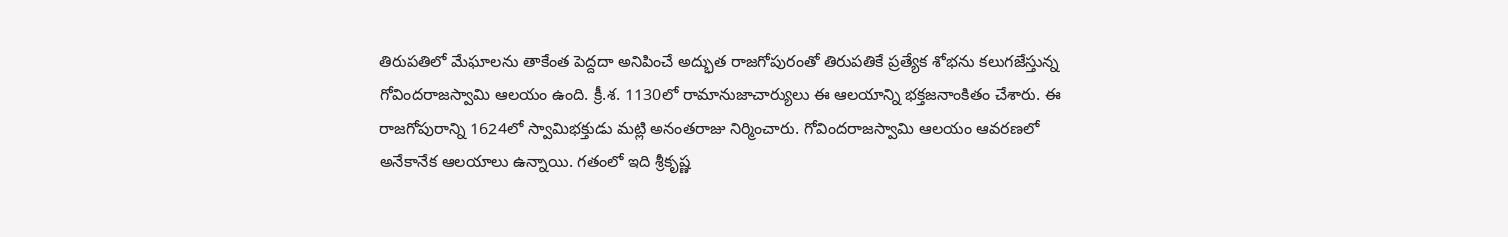తిరుపతిలో మేఘాలను తాకేంత పెద్దదా అనిపించే అద్భుత రాజగోపురంతో తిరుపతికే ప్రత్యేక శోభను కలుగజేస్తున్న గోవిందరాజస్వామి ఆలయం ఉంది. క్రీ.శ. 1130లో రామానుజాచార్యులు ఈ ఆలయాన్ని భక్తజనాంకితం చేశారు. ఈ రాజగోపురాన్ని 1624లో స్వామిభక్తుడు మట్లి అనంతరాజు నిర్మించారు. గోవిందరాజస్వామి ఆలయం ఆవరణలో అనేకానేక ఆలయాలు ఉన్నాయి. గతంలో ఇది శ్రీకృష్ణ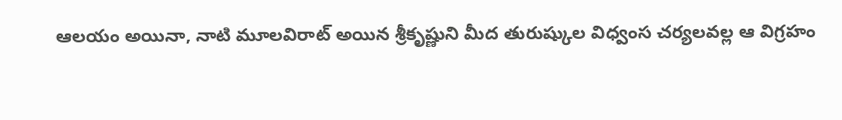ఆలయం అయినా, నాటి మూలవిరాట్ అయిన శ్రీకృష్ణుని మీద తురుష్కుల విధ్వంస చర్యలవల్ల ఆ విగ్రహం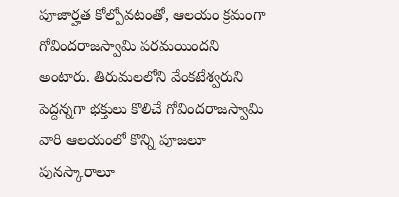పూజార్హత కోల్పోవటంతో, ఆలయం క్రమంగా గోవిందరాజస్వామి పరమయిందని అంటారు. తిరుమలలోని వేంకటేశ్వరుని పెద్దన్నగా భక్తులు కొలిచే గోవిందరాజస్వామి వారి ఆలయంలో కొన్ని పూజలూ పునస్కారాలూ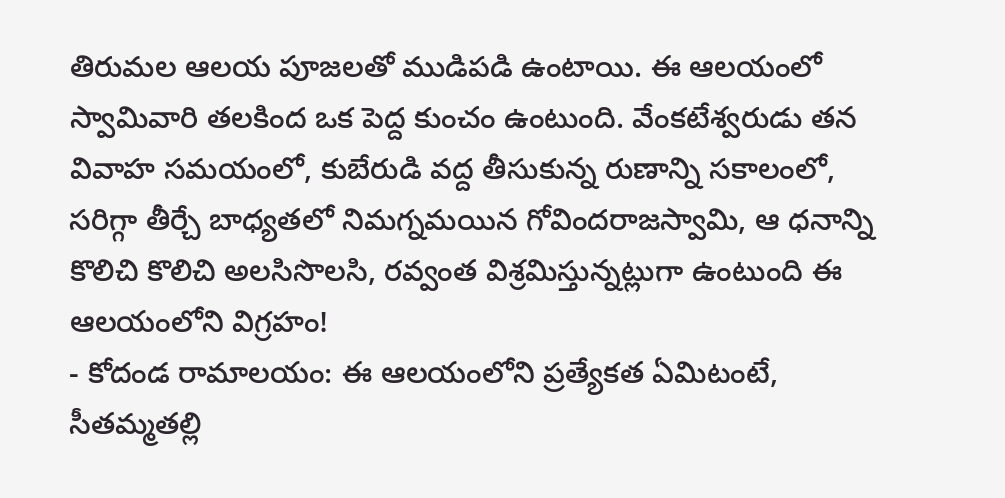తిరుమల ఆలయ పూజలతో ముడిపడి ఉంటాయి. ఈ ఆలయంలో స్వామివారి తలకింద ఒక పెద్ద కుంచం ఉంటుంది. వేంకటేశ్వరుడు తన వివాహ సమయంలో, కుబేరుడి వద్ద తీసుకున్న రుణాన్ని సకాలంలో, సరిగ్గా తీర్చే బాధ్యతలో నిమగ్నమయిన గోవిందరాజస్వామి, ఆ ధనాన్ని కొలిచి కొలిచి అలసిసొలసి, రవ్వంత విశ్రమిస్తున్నట్లుగా ఉంటుంది ఈ ఆలయంలోని విగ్రహం!
- కోదండ రామాలయం: ఈ ఆలయంలోని ప్రత్యేకత ఏమిటంటే, సీతమ్మతల్లి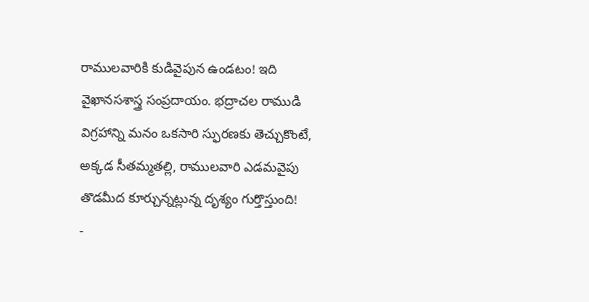రాములవారికి కుడివైపున ఉండటం! ఇది వైఖానసశాస్త్ర సంప్రదాయం. భద్రాచల రాముడి విగ్రహాన్ని మనం ఒకసారి స్ఫురణకు తెచ్చుకొంటే, అక్కడ సీతమ్మతల్లి, రాములవారి ఎడమవైపు తొడమీద కూర్చున్నట్లున్న దృశ్యం గుర్తొస్తుంది!
-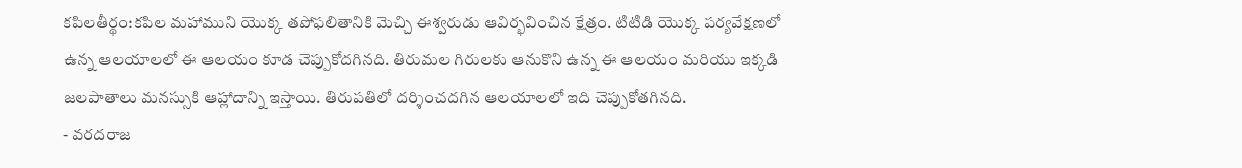కపిలతీర్థం:కపిల మహాముని యొక్క తపోఫలితానికి మెచ్చి ఈశ్వరుడు ఆవిర్భవించిన క్షేత్రం. టిటిడి యొక్క పర్యవేక్షణలో ఉన్న ఆలయాలలో ఈ ఆలయం కూడ చెప్పుకోదగినది. తిరుమల గిరులకు ఆనుకొని ఉన్న ఈ ఆలయం మరియు ఇక్కడి జలపాతాలు మనస్సుకి ఆహ్లాదాన్ని ఇస్తాయి. తిరుపతిలో దర్శించదగిన ఆలయాలలో ఇది చెప్పుకోతగినది.
- వరదరాజ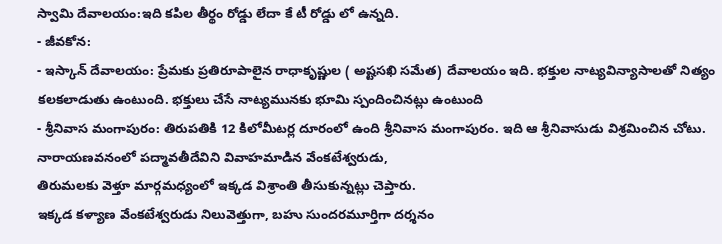స్వామి దేవాలయం:ఇది కపిల తీర్థం రోడ్డు లేదా కే టీ రోడ్డు లో ఉన్నది.
- జీవకోన:
- ఇస్కాన్ దేవాలయం: ప్రేమకు ప్రతిరూపాలైన రాధాకృష్ణుల ( అష్టసఖి సమేత) దేవాలయం ఇది. భక్తుల నాట్యవిన్యాసాలతో నిత్యం కలకలాడుతు ఉంటుంది. భక్తులు చేసే నాట్యమునకు భూమి స్పందించినట్లు ఉంటుంది
- శ్రీనివాస మంగాపురం: తిరుపతికి 12 కిలోమీటర్ల దూరంలో ఉంది శ్రీనివాస మంగాపురం. ఇది ఆ శ్రీనివాసుడు విశ్రమించిన చోటు. నారాయణవనంలో పద్మావతీదేవిని వివాహమాడిన వేంకటేశ్వరుడు,
తిరుమలకు వెళ్తూ మార్గమధ్యంలో ఇక్కడ విశ్రాంతి తీసుకున్నట్లు చెప్తారు.
ఇక్కడ కళ్యాణ వేంకటేశ్వరుడు నిలువెత్తుగా, బహు సుందరమూర్తిగా దర్శనం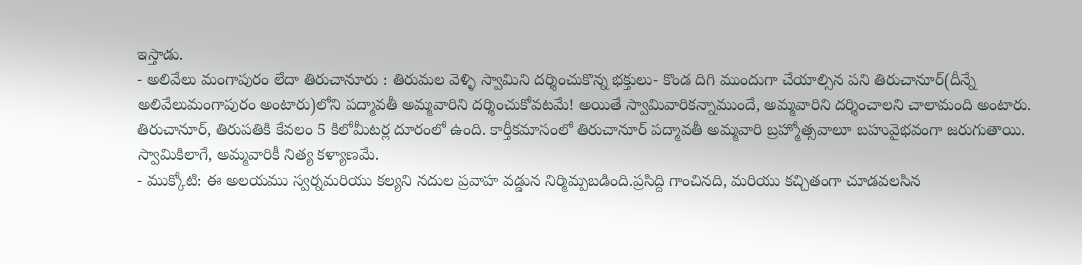ఇస్తాడు.
- అలివేలు మంగాపురం లేదా తిరుచానూరు : తిరుమల వెళ్ళి స్వామిని దర్శించుకొన్న భక్తులు- కొండ దిగి ముందుగా చేయాల్సిన పని తిరుచానూర్(దీన్నే అలివేలుమంగాపురం అంటారు)లోని పద్మావతీ అమ్మవారిని దర్శించుకోవటమే! అయితే స్వామివారికన్నాముందే, అమ్మవారిని దర్శించాలని చాలామంది అంటారు. తిరుచానూర్, తిరుపతికి కేవలం 5 కిలోమీటర్ల దూరంలో ఉంది. కార్తీకమాసంలో తిరుచానూర్ పద్మావతీ అమ్మవారి బ్రహ్మోత్సవాలూ బహువైభవంగా జరుగుతాయి. స్వామికిలాగే, అమ్మవారికీ నిత్య కళ్యాణమే.
- ముక్కోటి: ఈ అలయము స్వర్నమరియు కల్యని నదుల ప్రవాహ వడ్డున నిర్మిమ్పబడింది.ప్రసిద్ది గాంచినది, మరియు కచ్చితంగా చూడవలసిన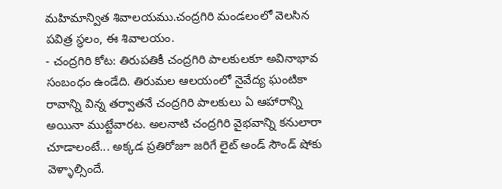మహిమాన్విత శివాలయము.చంద్రగిరి మండలంలో వెలసిన పవిత్ర స్థలం, ఈ శివాలయం.
- చంద్రగిరి కోట: తిరుపతికీ చంద్రగిరి పాలకులకూ అవినాభావ సంబంధం ఉండేది. తిరుమల ఆలయంలో నైవేద్య ఘంటికా రావాన్ని విన్న తర్వాతనే చంద్రగిరి పాలకులు ఏ ఆహారాన్ని అయినా ముట్టేవారట. అలనాటి చంద్రగిరి వైభవాన్ని కనులారా చూడాలంటే... అక్కడ ప్రతిరోజూ జరిగే లైట్ అండ్ సౌండ్ షోకు వెళ్ళాల్సిందే.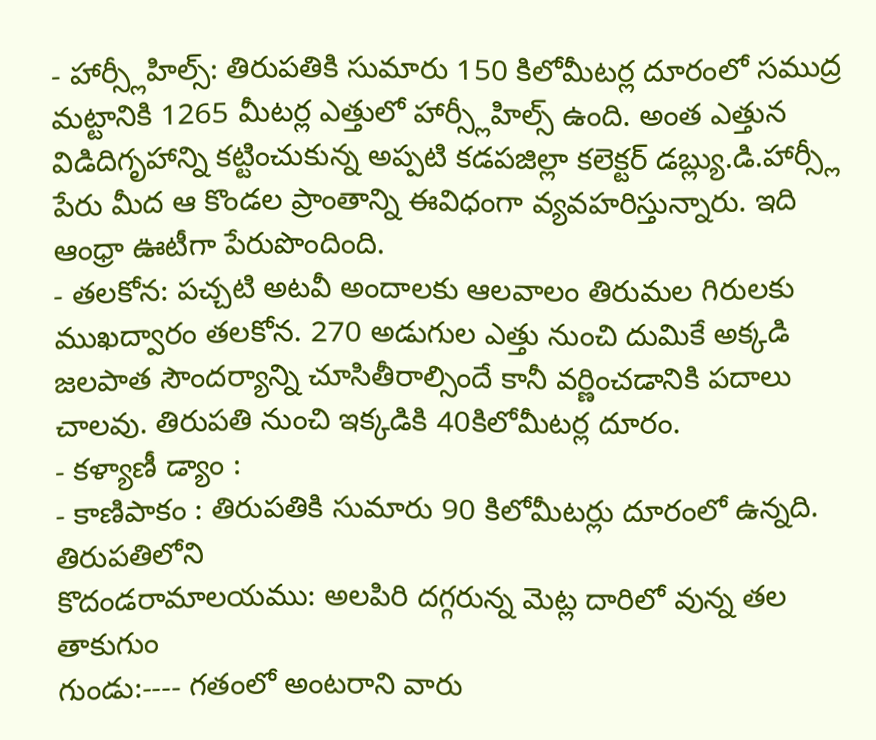- హార్స్లీహిల్స్: తిరుపతికి సుమారు 150 కిలోమీటర్ల దూరంలో సముద్ర మట్టానికి 1265 మీటర్ల ఎత్తులో హార్స్లీహిల్స్ ఉంది. అంత ఎత్తున విడిదిగృహాన్ని కట్టించుకున్న అప్పటి కడపజిల్లా కలెక్టర్ డబ్ల్యు.డి.హార్స్లీ పేరు మీద ఆ కొండల ప్రాంతాన్ని ఈవిధంగా వ్యవహరిస్తున్నారు. ఇది ఆంధ్రా ఊటీగా పేరుపొందింది.
- తలకోన: పచ్చటి అటవీ అందాలకు ఆలవాలం తిరుమల గిరులకు ముఖద్వారం తలకోన. 270 అడుగుల ఎత్తు నుంచి దుమికే అక్కడి జలపాత సౌందర్యాన్ని చూసితీరాల్సిందే కానీ వర్ణించడానికి పదాలు చాలవు. తిరుపతి నుంచి ఇక్కడికి 40కిలోమీటర్ల దూరం.
- కళ్యాణీ డ్యాం :
- కాణిపాకం : తిరుపతికి సుమారు 90 కిలోమీటర్లు దూరంలో ఉన్నది.
తిరుపతిలోని
కొదండరామాలయము: అలపిరి దగ్గరున్న మెట్ల దారిలో వున్న తల తాకుగుం
గుండు:---- గతంలో అంటరాని వారు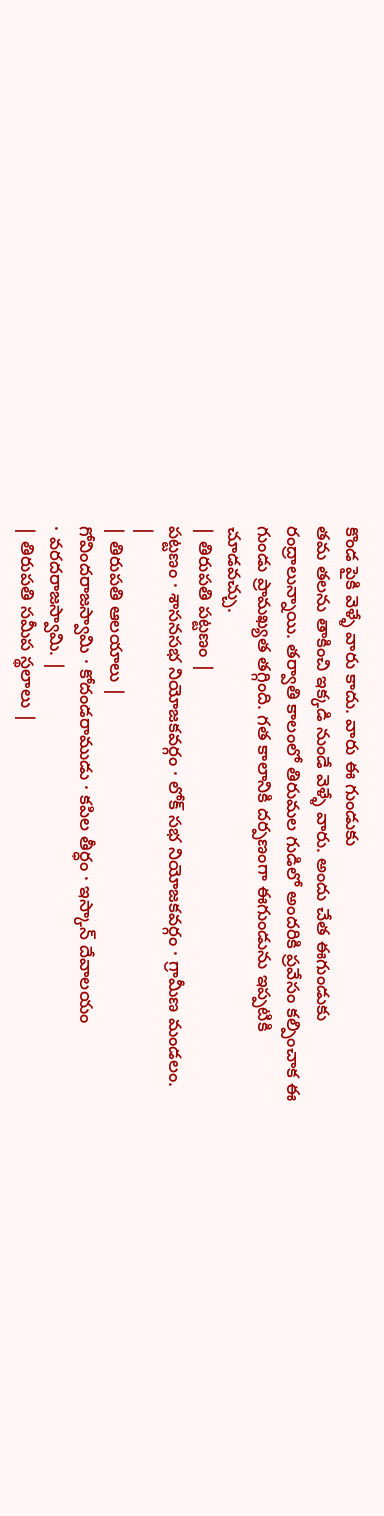కొండ పైకి వెళ్ళే వారు కాదు. వారు ఈ గుండుకు
తమ తలను తాకించి ఇక్కడి నుండే వెళ్ళే వారు. అందు చేత ఈగుండుకు
రంద్రాలున్నాయి. తర్వాతి కాలంలో తిరుమల గుడిలో అందరికి ప్రవేసం కల్పించాక ఈ
గుండు ప్రామఖ్యత తగ్గింది. గత కాలానికి దర్పణంగా ఈగుండును ఇప్పటికి
చూడవచ్చు.
| తిరుపతి పట్టణం |
పట్టణం · శాసనసభ నియోజకవర్గం · లోక్ సభ నియోజకవర్గం · గ్రామీణ మండలం.
|
| తిరుపతి ఆలయాలు |
గోవిందరాజస్వామి · కోదండరాముడు · కపిల తీర్ధం · ఇస్కాన్ దేవాలయం
· వరదరాజస్వామి. |
| తిరుపతి సమీప స్థలాలు |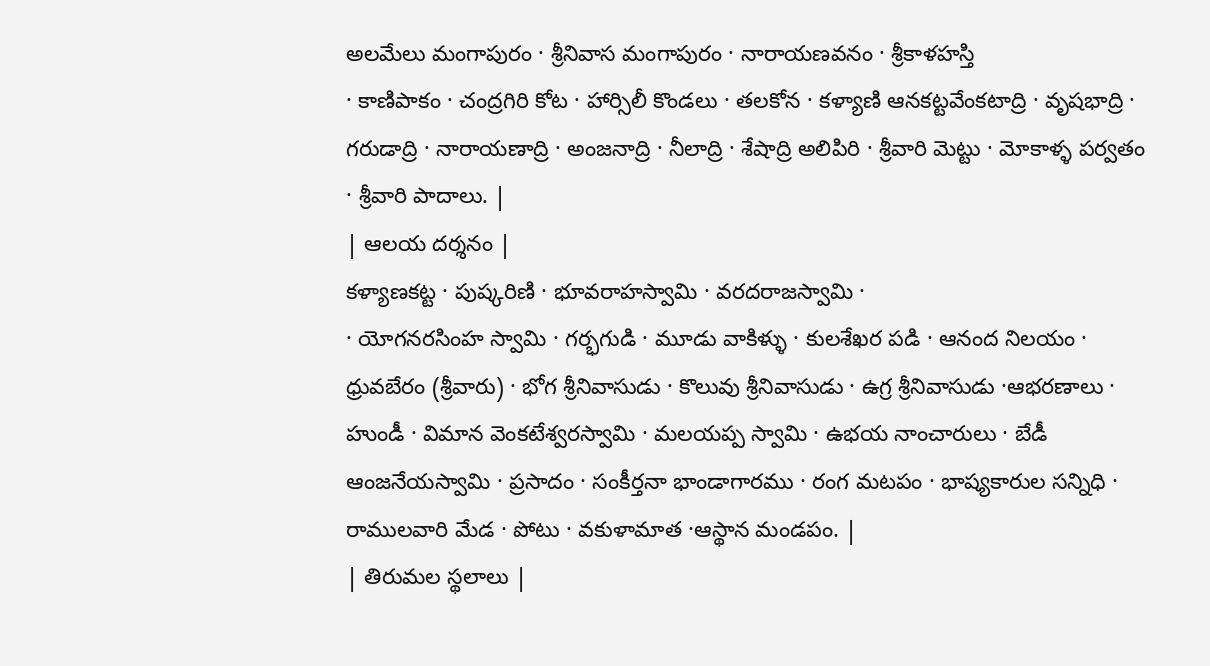అలమేలు మంగాపురం · శ్రీనివాస మంగాపురం · నారాయణవనం · శ్రీకాళహస్తి
· కాణిపాకం · చంద్రగిరి కోట · హార్సిలీ కొండలు · తలకోన · కళ్యాణి ఆనకట్టవేంకటాద్రి · వృషభాద్రి · గరుడాద్రి · నారాయణాద్రి · అంజనాద్రి · నీలాద్రి · శేషాద్రి అలిపిరి · శ్రీవారి మెట్టు · మోకాళ్ళ పర్వతం · శ్రీవారి పాదాలు. |
| ఆలయ దర్శనం |
కళ్యాణకట్ట · పుష్కరిణి · భూవరాహస్వామి · వరదరాజస్వామి ·
· యోగనరసింహ స్వామి · గర్భగుడి · మూడు వాకిళ్ళు · కులశేఖర పడి · ఆనంద నిలయం · ధ్రువబేరం (శ్రీవారు) · భోగ శ్రీనివాసుడు · కొలువు శ్రీనివాసుడు · ఉగ్ర శ్రీనివాసుడు ·ఆభరణాలు · హుండీ · విమాన వెంకటేశ్వరస్వామి · మలయప్ప స్వామి · ఉభయ నాంచారులు · బేడీ ఆంజనేయస్వామి · ప్రసాదం · సంకీర్తనా భాండాగారము · రంగ మటపం · భాష్యకారుల సన్నిధి · రాములవారి మేడ · పోటు · వకుళామాత ·ఆస్థాన మండపం. |
| తిరుమల స్థలాలు |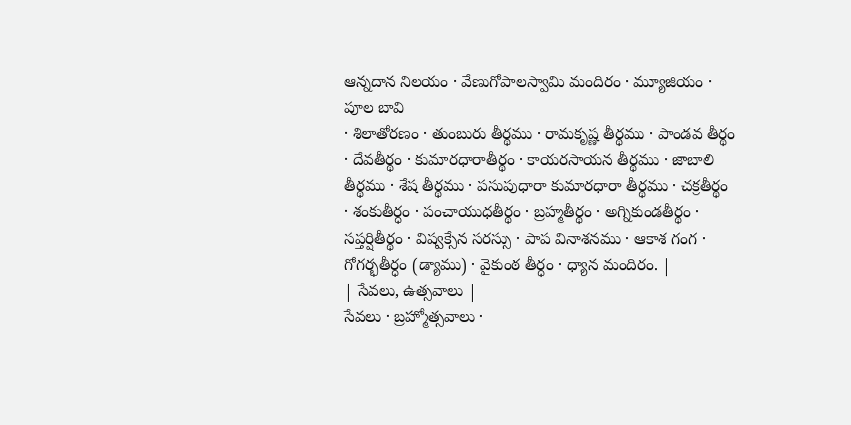ఆన్నదాన నిలయం · వేణుగోపాలస్వామి మందిరం · మ్యూజియం · పూల బావి
· శిలాతోరణం · తుంబురు తీర్థము · రామకృష్ణ తీర్థము · పాండవ తీర్థం · దేవతీర్థం · కుమారధారాతీర్థం · కాయరసాయన తీర్థము · జాబాలి తీర్థము · శేష తీర్థము · పసుపుధారా కుమారధారా తీర్థము · చక్రతీర్థం · శంకుతీర్ధం · పంచాయుధతీర్థం · బ్రహ్మతీర్థం · అగ్నికుండతీర్థం · సప్తర్షితీర్థం · విష్వక్సేన సరస్సు · పాప వినాశనము · ఆకాశ గంగ · గోగర్భతీర్ధం (డ్యాము) · వైకుంఠ తీర్ధం · ధ్యాన మందిరం. |
| సేవలు, ఉత్సవాలు |
సేవలు · బ్రహ్మోత్సవాలు ·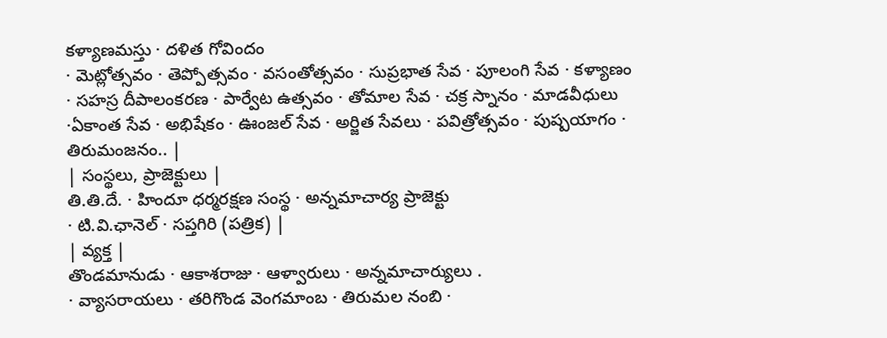కళ్యాణమస్తు · దళిత గోవిందం
· మెట్లోత్సవం · తెప్పోత్సవం · వసంతోత్సవం · సుప్రభాత సేవ · పూలంగి సేవ · కళ్యాణం · సహస్ర దీపాలంకరణ · పార్వేట ఉత్సవం · తోమాల సేవ · చక్ర స్నానం · మాడవీధులు ·ఏకాంత సేవ · అభిషేకం · ఊంజల్ సేవ · అర్జిత సేవలు · పవిత్రోత్సవం · పుష్పయాగం · తిరుమంజనం.. |
| సంస్థలు, ప్రాజెక్టులు |
తి.తి.దే. · హిందూ ధర్మరక్షణ సంస్థ · అన్నమాచార్య ప్రాజెక్టు
· టి.వి.ఛానెల్ · సప్తగిరి (పత్రిక) |
| వ్యక్త |
తొండమానుడు · ఆకాశరాజు · ఆళ్వారులు · అన్నమాచార్యులు .
· వ్యాసరాయలు · తరిగొండ వెంగమాంబ · తిరుమల నంబి ·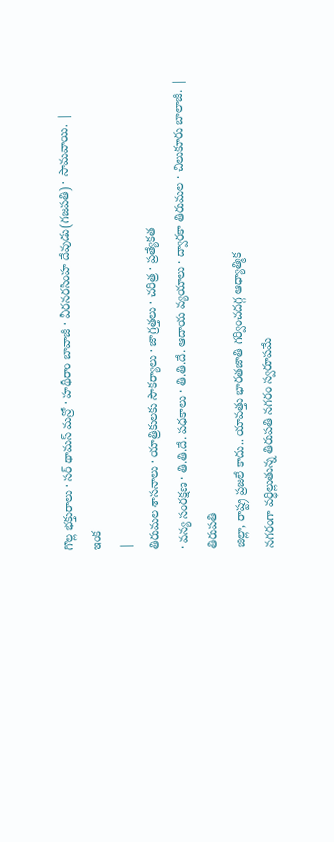గొల్ల భక్తురాలు · సర్ థామస్ మన్రో · హథీరాం బావాజీ · వీరనరసింహ దేవుడు(గజపతి) · సామవాయి. |
ఇంక
|
తిరుమల శాసనాలు · యాత్రికులకు సౌకర్యాలు · జాగ్రత్తలు · చరిత్ర · ప్రత్యేకత
· వన్య సంరక్షణ · తి.తి.దే. పధకాలు · తి.తి.దే. ఆదాయ వ్యయాలు · ద్వారకా తిరుమల · చిలుకూరు బాలాజీ. |
తిరుపతి
జిల్లా, రాష్ట్ర ప్రజలే కాదు.. యావత్తు భారతజాతి గర్వించదగ్గ ఆధ్యాత్మిక
నగరంగా వర్ధిల్లుతున్న తిరుపతి నగరం స్వరూపమే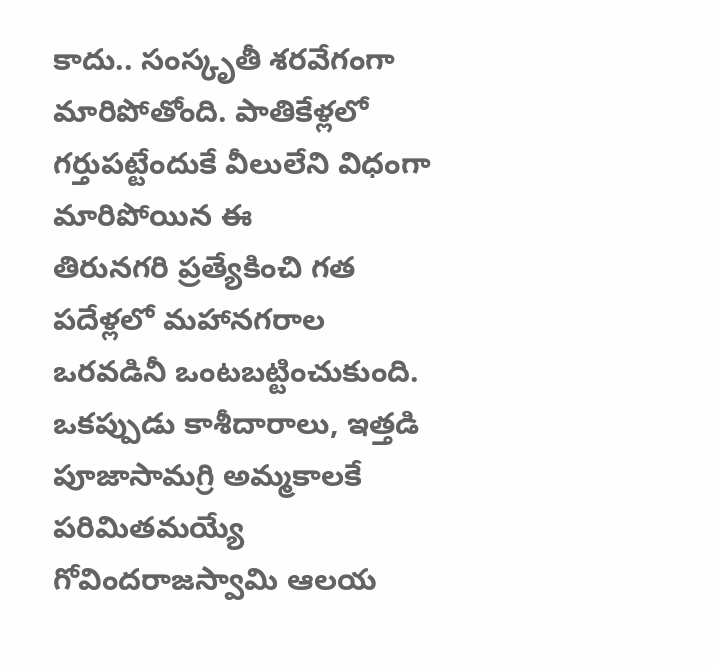కాదు.. సంస్కృతీ శరవేగంగా
మారిపోతోంది. పాతికేళ్లలో గర్తుపట్టేందుకే వీలులేని విధంగా మారిపోయిన ఈ
తిరునగరి ప్రత్యేకించి గత పదేళ్లలో మహానగరాల ఒరవడినీ ఒంటబట్టించుకుంది.
ఒకప్పుడు కాశీదారాలు, ఇత్తడి పూజాసామగ్రి అమ్మకాలకే పరిమితమయ్యే
గోవిందరాజస్వామి ఆలయ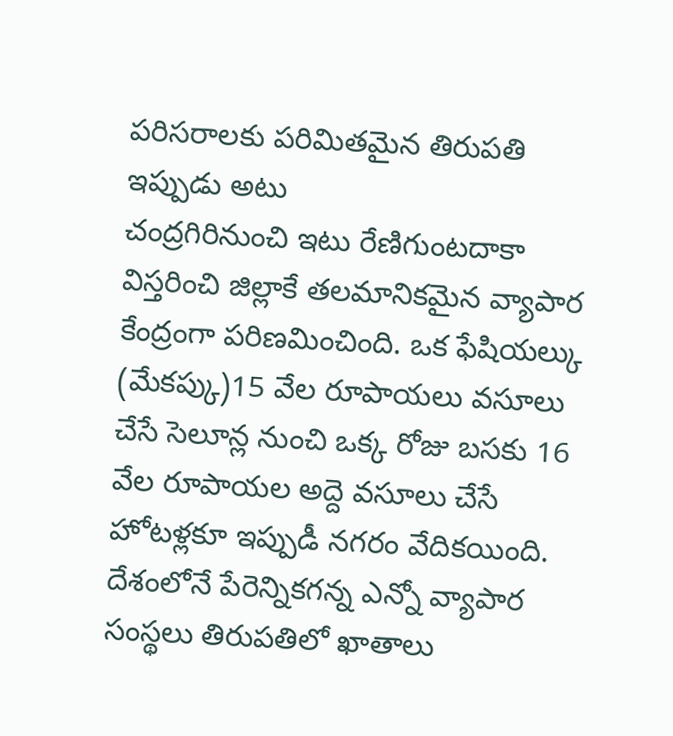పరిసరాలకు పరిమితమైన తిరుపతి ఇప్పుడు అటు
చంద్రగిరినుంచి ఇటు రేణిగుంటదాకా విస్తరించి జిల్లాకే తలమానికమైన వ్యాపార
కేంద్రంగా పరిణమించింది. ఒక ఫేషియల్కు (మేకప్కు)15 వేల రూపాయలు వసూలు
చేసే సెలూన్ల నుంచి ఒక్క రోజు బసకు 16 వేల రూపాయల అద్దె వసూలు చేసే
హోటళ్లకూ ఇప్పుడీ నగరం వేదికయింది. దేశంలోనే పేరెన్నికగన్న ఎన్నో వ్యాపార
సంస్థలు తిరుపతిలో ఖాతాలు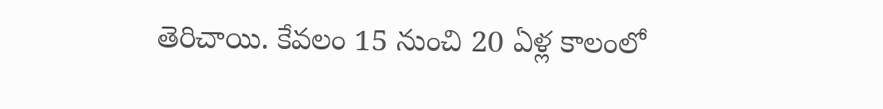తెరిచాయి. కేవలం 15 నుంచి 20 ఏళ్ల కాలంలో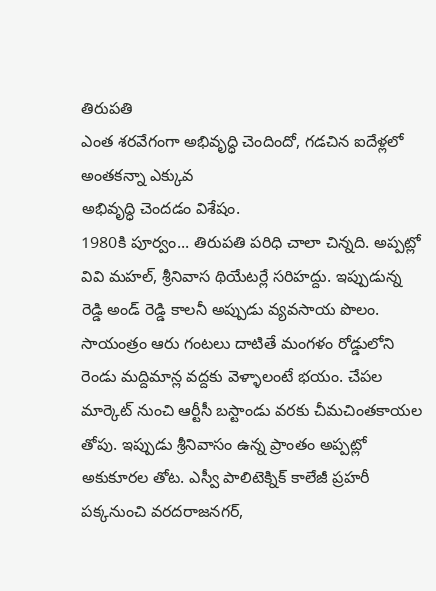తిరుపతి
ఎంత శరవేగంగా అభివృద్ధి చెందిందో, గడచిన ఐదేళ్లలో అంతకన్నా ఎక్కువ
అభివృద్ధి చెందడం విశేషం.
1980కి పూర్వం... తిరుపతి పరిధి చాలా చిన్నది. అప్పట్లో వివి మహల్, శ్రీనివాస థియేటర్లే సరిహద్దు. ఇప్పుడున్న రెడ్డి అండ్ రెడ్డి కాలనీ అప్పుడు వ్యవసాయ పొలం. సాయంత్రం ఆరు గంటలు దాటితే మంగళం రోడ్డులోని రెండు మద్దిమాన్ల వద్దకు వెళ్ళాలంటే భయం. చేపల మార్కెట్ నుంచి ఆర్టీసీ బస్టాండు వరకు చీమచింతకాయల తోపు. ఇప్పుడు శ్రీనివాసం ఉన్న ప్రాంతం అప్పట్లో అకుకూరల తోట. ఎస్వీ పాలిటెక్నిక్ కాలేజీ ప్రహరీ పక్కనుంచి వరదరాజనగర్,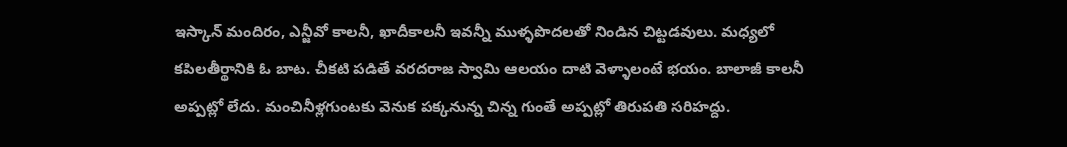ఇస్కాన్ మందిరం, ఎన్జీవో కాలనీ, ఖాదీకాలనీ ఇవన్నీ ముళ్ళపొదలతో నిండిన చిట్టడవులు. మధ్యలో కపిలతీర్థానికి ఓ బాట. చీకటి పడితే వరదరాజ స్వామి ఆలయం దాటి వెళ్ళాలంటే భయం. బాలాజీ కాలనీ అప్పట్లో లేదు. మంచినీళ్లగుంటకు వెనుక పక్కనున్న చిన్న గుంతే అప్పట్లో తిరుపతి సరిహద్దు.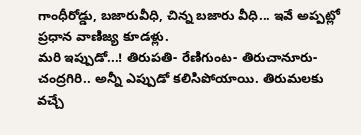గాంధీరోడ్డు, బజారువీధి, చిన్న బజారు వీధి... ఇవే అప్పట్లో ప్రధాన వాణిజ్య కూడళ్లు.
మరి ఇప్పుడో...! తిరుపతి- రేణిగుంట- తిరుచానూరు- చంద్రగిరి.. అన్నీ ఎప్పుడో కలిసిపోయాయి. తిరుమలకు వచ్చే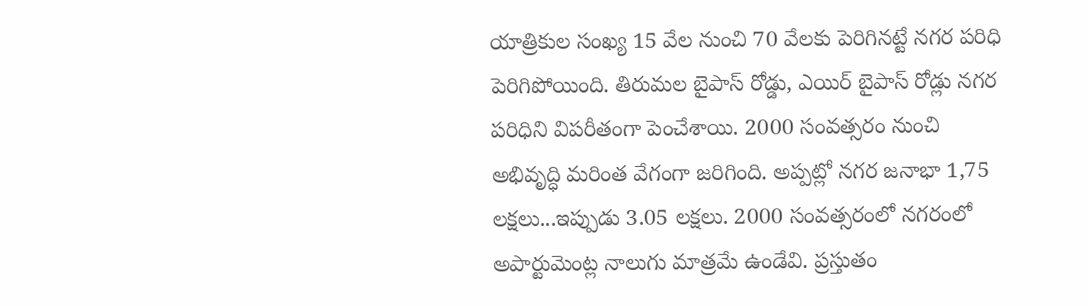యాత్రికుల సంఖ్య 15 వేల నుంచి 70 వేలకు పెరిగినట్టే నగర పరిధి పెరిగిపోయింది. తిరుమల బైపాస్ రోడ్డు, ఎయిర్ బైపాస్ రోడ్లు నగర పరిధిని విపరీతంగా పెంచేశాయి. 2000 సంవత్సరం నుంచి అభివృద్ధి మరింత వేగంగా జరిగింది. అప్పట్లో నగర జనాభా 1,75 లక్షలు...ఇప్పుడు 3.05 లక్షలు. 2000 సంవత్సరంలో నగరంలో అపార్టుమెంట్ల నాలుగు మాత్రమే ఉండేవి. ప్రస్తుతం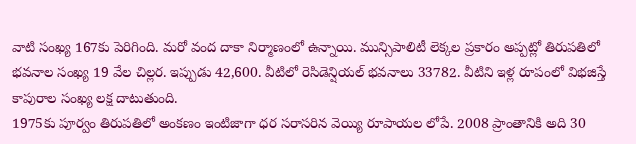వాటి సంఖ్య 167కు పెరిగింది. మరో వంద దాకా నిర్మాణంలో ఉన్నాయి. మున్సిపాలిటీ లెక్కల ప్రకారం అప్పట్లో తిరుపతిలో భవనాల సంఖ్య 19 వేల చిల్లర. ఇప్పుడు 42,600. వీటిలో రెసిడెన్షియల్ భవనాలు 33782. వీటిని ఇళ్ల రూపంలో విభజిస్తే కాపురాల సంఖ్య లక్ష దాటుతుంది.
1975కు పూర్వం తిరుపతిలో అంకణం ఇంటిజాగా ధర సరాసరిన వెయ్యి రూపాయల లోపే. 2008 ప్రాంతానికి అది 30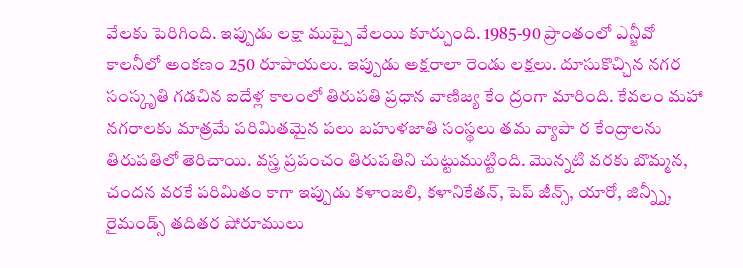వేలకు పెరిగింది. ఇప్పుడు లక్షా ముప్పై వేలయి కూర్చుంది. 1985-90 ప్రాంతంలో ఎన్జీవో కాలనీలో అంకణం 250 రూపాయలు. ఇప్పుడు అక్షరాలా రెండు లక్షలు. దూసుకొచ్చిన నగర సంస్కృతి గడచిన ఐదేళ్ల కాలంలో తిరుపతి ప్రధాన వాణిజ్య కేం ద్రంగా మారింది. కేవలం మహా నగరాలకు మాత్రమే పరిమితమైన పలు బహుళజాతి సంస్థలు తమ వ్యాపా ర కేంద్రాలను తిరుపతిలో తెరిచాయి. వస్త్ర ప్రపంచం తిరుపతిని చుట్టుముట్టింది. మొన్నటి వరకు బొమ్మన, చందన వరకే పరిమితం కాగా ఇప్పుడు కళాంజలి, కళానికేతన్, పెప్ జీన్స్, యారో, జిన్న్నీ, రైమండ్స్ తదితర షోరూములు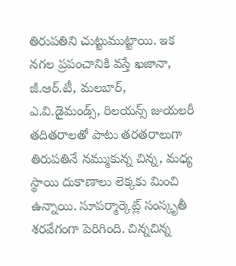తిరుపతిని చుట్టుముట్టాయి. ఇక నగల ప్రపంచానికి వస్తే ఖజానా, జీ.ఆర్.టీ, మలబార్, ఎ.వి.డైమండ్స్, రిలయన్స్ జుయలరీ తదితరాలతో పాటు తరతరాలుగా తిరుపతినే నమ్ముకున్న చిన్న, మధ్య స్థాయి దుకాణాలు లెక్కకు మించి ఉన్నాయి. సూపర్మార్కెట్ల్ సంస్కృతీ శరవేగంగా పెరిగింది. చిన్నచిన్న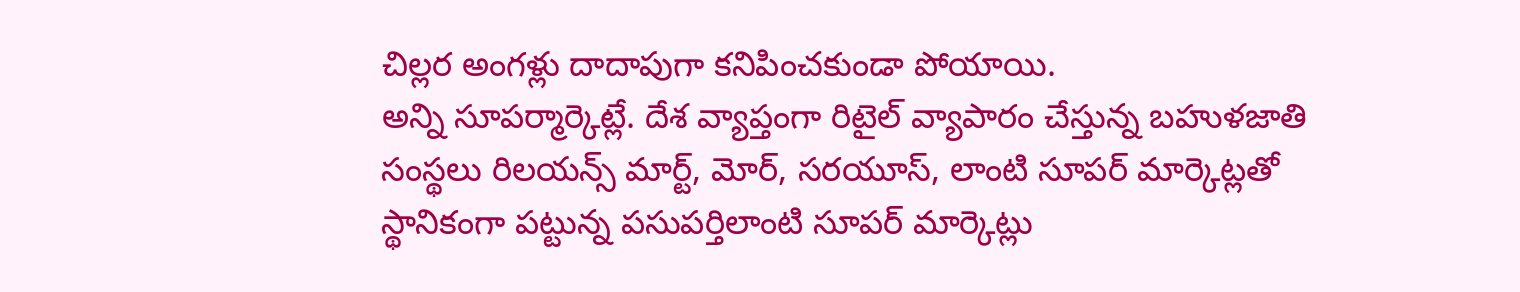చిల్లర అంగళ్లు దాదాపుగా కనిపించకుండా పోయాయి.
అన్ని సూపర్మార్కెట్లే. దేశ వ్యాప్తంగా రిటైల్ వ్యాపారం చేస్తున్న బహుళజాతి సంస్థలు రిలయన్స్ మార్ట్, మోర్, సరయూస్, లాంటి సూపర్ మార్కెట్లతో స్థానికంగా పట్టున్న పసుపర్తిలాంటి సూపర్ మార్కెట్లు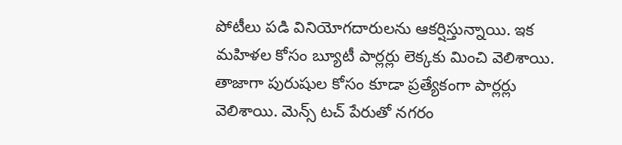పోటీలు పడి వినియోగదారులను ఆకర్షిస్తున్నాయి. ఇక మహిళల కోసం బ్యూటీ పార్లర్లు లెక్కకు మించి వెలిశాయి. తాజాగా పురుషుల కోసం కూడా ప్రత్యేకంగా పార్లర్లు వెలిశాయి. మెన్స్ టచ్ పేరుతో నగరం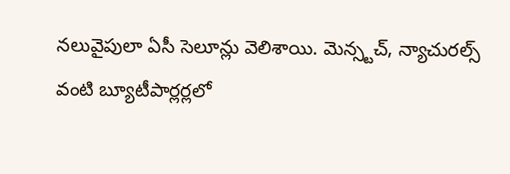నలువైపులా ఏసీ సెలూన్లు వెలిశాయి. మెన్స్టచ్, న్యాచురల్స్ వంటి బ్యూటీపార్లర్లలో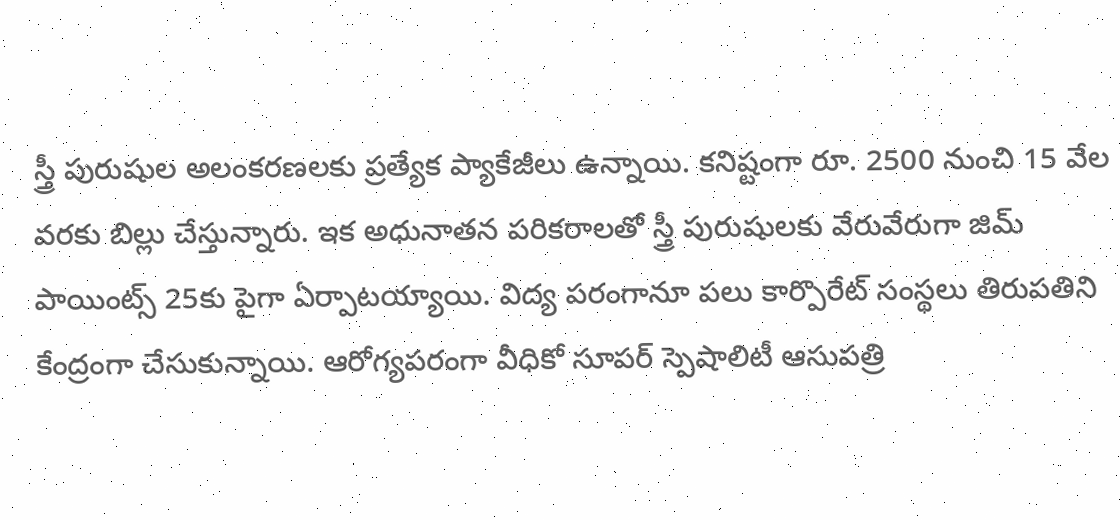స్త్రీ పురుషుల అలంకరణలకు ప్రత్యేక ప్యాకేజీలు ఉన్నాయి. కనిష్టంగా రూ. 2500 నుంచి 15 వేల వరకు బిల్లు చేస్తున్నారు. ఇక అధునాతన పరికరాలతో స్త్రీ పురుషులకు వేరువేరుగా జిమ్ పాయింట్స్ 25కు పైగా ఏర్పాటయ్యాయి. విద్య పరంగానూ పలు కార్పొరేట్ సంస్థలు తిరుపతిని కేంద్రంగా చేసుకున్నాయి. ఆరోగ్యపరంగా వీధికో సూపర్ స్పెషాలిటీ ఆసుపత్రి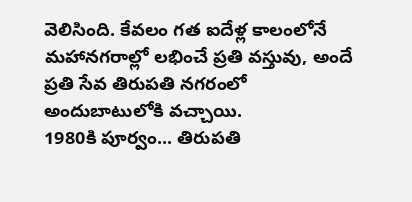వెలిసింది. కేవలం గత ఐదేళ్ల కాలంలోనే మహానగరాల్లో లభించే ప్రతి వస్తువు, అందే ప్రతి సేవ తిరుపతి నగరంలో అందుబాటులోకి వచ్చాయి.
1980కి పూర్వం... తిరుపతి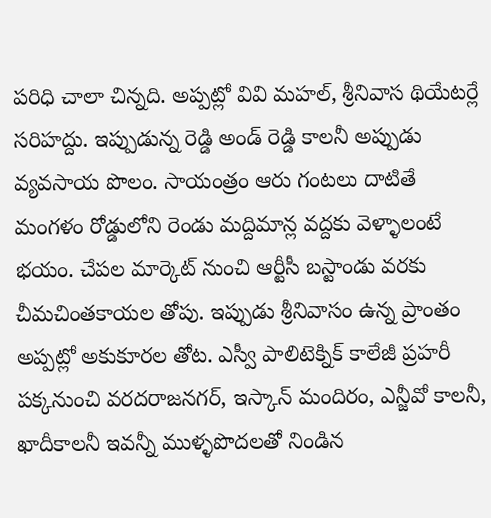పరిధి చాలా చిన్నది. అప్పట్లో వివి మహల్, శ్రీనివాస థియేటర్లే సరిహద్దు. ఇప్పుడున్న రెడ్డి అండ్ రెడ్డి కాలనీ అప్పుడు వ్యవసాయ పొలం. సాయంత్రం ఆరు గంటలు దాటితే మంగళం రోడ్డులోని రెండు మద్దిమాన్ల వద్దకు వెళ్ళాలంటే భయం. చేపల మార్కెట్ నుంచి ఆర్టీసీ బస్టాండు వరకు చీమచింతకాయల తోపు. ఇప్పుడు శ్రీనివాసం ఉన్న ప్రాంతం అప్పట్లో అకుకూరల తోట. ఎస్వీ పాలిటెక్నిక్ కాలేజీ ప్రహరీ పక్కనుంచి వరదరాజనగర్, ఇస్కాన్ మందిరం, ఎన్జీవో కాలనీ, ఖాదీకాలనీ ఇవన్నీ ముళ్ళపొదలతో నిండిన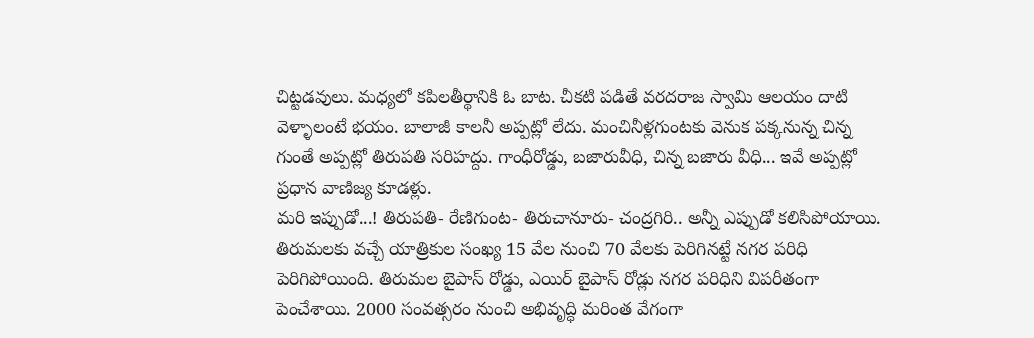చిట్టడవులు. మధ్యలో కపిలతీర్థానికి ఓ బాట. చీకటి పడితే వరదరాజ స్వామి ఆలయం దాటి వెళ్ళాలంటే భయం. బాలాజీ కాలనీ అప్పట్లో లేదు. మంచినీళ్లగుంటకు వెనుక పక్కనున్న చిన్న గుంతే అప్పట్లో తిరుపతి సరిహద్దు. గాంధీరోడ్డు, బజారువీధి, చిన్న బజారు వీధి... ఇవే అప్పట్లో ప్రధాన వాణిజ్య కూడళ్లు.
మరి ఇప్పుడో...! తిరుపతి- రేణిగుంట- తిరుచానూరు- చంద్రగిరి.. అన్నీ ఎప్పుడో కలిసిపోయాయి. తిరుమలకు వచ్చే యాత్రికుల సంఖ్య 15 వేల నుంచి 70 వేలకు పెరిగినట్టే నగర పరిధి పెరిగిపోయింది. తిరుమల బైపాస్ రోడ్డు, ఎయిర్ బైపాస్ రోడ్లు నగర పరిధిని విపరీతంగా పెంచేశాయి. 2000 సంవత్సరం నుంచి అభివృద్ధి మరింత వేగంగా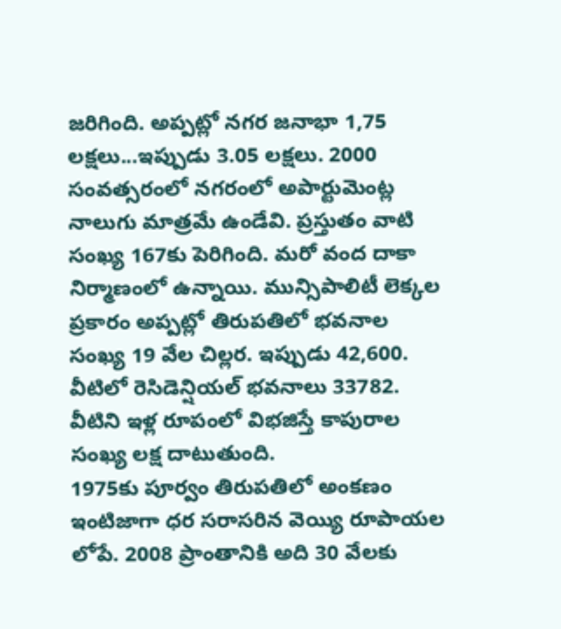జరిగింది. అప్పట్లో నగర జనాభా 1,75 లక్షలు...ఇప్పుడు 3.05 లక్షలు. 2000 సంవత్సరంలో నగరంలో అపార్టుమెంట్ల నాలుగు మాత్రమే ఉండేవి. ప్రస్తుతం వాటి సంఖ్య 167కు పెరిగింది. మరో వంద దాకా నిర్మాణంలో ఉన్నాయి. మున్సిపాలిటీ లెక్కల ప్రకారం అప్పట్లో తిరుపతిలో భవనాల సంఖ్య 19 వేల చిల్లర. ఇప్పుడు 42,600. వీటిలో రెసిడెన్షియల్ భవనాలు 33782. వీటిని ఇళ్ల రూపంలో విభజిస్తే కాపురాల సంఖ్య లక్ష దాటుతుంది.
1975కు పూర్వం తిరుపతిలో అంకణం ఇంటిజాగా ధర సరాసరిన వెయ్యి రూపాయల లోపే. 2008 ప్రాంతానికి అది 30 వేలకు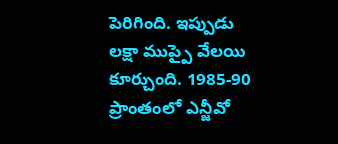పెరిగింది. ఇప్పుడు లక్షా ముప్పై వేలయి కూర్చుంది. 1985-90 ప్రాంతంలో ఎన్జీవో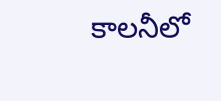కాలనీలో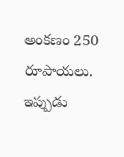అంకణం 250 రూపాయలు. ఇప్పుడు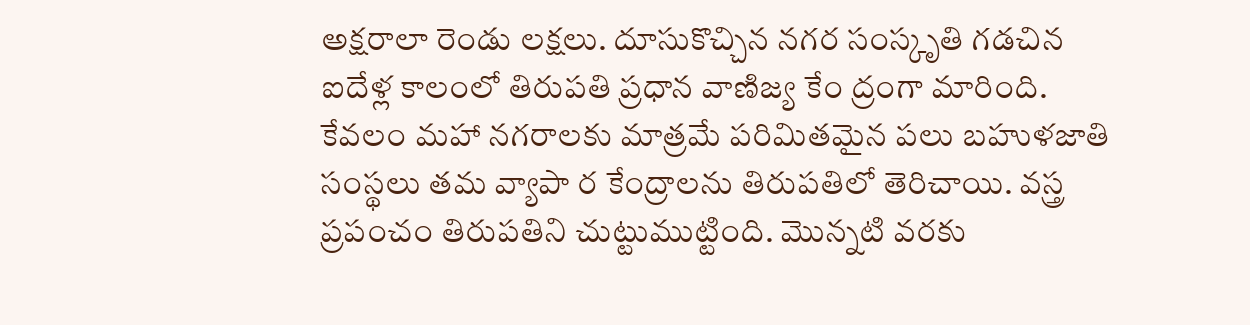అక్షరాలా రెండు లక్షలు. దూసుకొచ్చిన నగర సంస్కృతి గడచిన ఐదేళ్ల కాలంలో తిరుపతి ప్రధాన వాణిజ్య కేం ద్రంగా మారింది. కేవలం మహా నగరాలకు మాత్రమే పరిమితమైన పలు బహుళజాతి సంస్థలు తమ వ్యాపా ర కేంద్రాలను తిరుపతిలో తెరిచాయి. వస్త్ర ప్రపంచం తిరుపతిని చుట్టుముట్టింది. మొన్నటి వరకు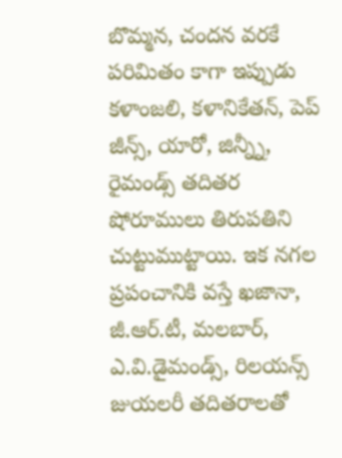బొమ్మన, చందన వరకే పరిమితం కాగా ఇప్పుడు కళాంజలి, కళానికేతన్, పెప్ జీన్స్, యారో, జిన్న్నీ, రైమండ్స్ తదితర షోరూములు తిరుపతిని చుట్టుముట్టాయి. ఇక నగల ప్రపంచానికి వస్తే ఖజానా, జీ.ఆర్.టీ, మలబార్, ఎ.వి.డైమండ్స్, రిలయన్స్ జుయలరీ తదితరాలతో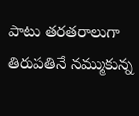పాటు తరతరాలుగా తిరుపతినే నమ్ముకున్న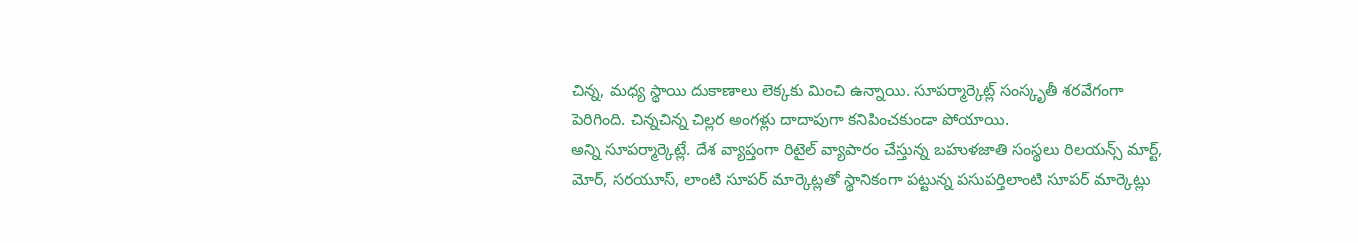చిన్న, మధ్య స్థాయి దుకాణాలు లెక్కకు మించి ఉన్నాయి. సూపర్మార్కెట్ల్ సంస్కృతీ శరవేగంగా పెరిగింది. చిన్నచిన్న చిల్లర అంగళ్లు దాదాపుగా కనిపించకుండా పోయాయి.
అన్ని సూపర్మార్కెట్లే. దేశ వ్యాప్తంగా రిటైల్ వ్యాపారం చేస్తున్న బహుళజాతి సంస్థలు రిలయన్స్ మార్ట్, మోర్, సరయూస్, లాంటి సూపర్ మార్కెట్లతో స్థానికంగా పట్టున్న పసుపర్తిలాంటి సూపర్ మార్కెట్లు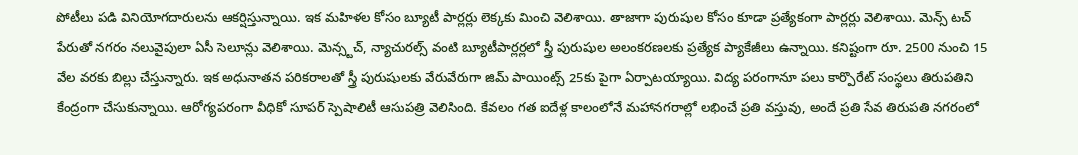పోటీలు పడి వినియోగదారులను ఆకర్షిస్తున్నాయి. ఇక మహిళల కోసం బ్యూటీ పార్లర్లు లెక్కకు మించి వెలిశాయి. తాజాగా పురుషుల కోసం కూడా ప్రత్యేకంగా పార్లర్లు వెలిశాయి. మెన్స్ టచ్ పేరుతో నగరం నలువైపులా ఏసీ సెలూన్లు వెలిశాయి. మెన్స్టచ్, న్యాచురల్స్ వంటి బ్యూటీపార్లర్లలో స్త్రీ పురుషుల అలంకరణలకు ప్రత్యేక ప్యాకేజీలు ఉన్నాయి. కనిష్టంగా రూ. 2500 నుంచి 15 వేల వరకు బిల్లు చేస్తున్నారు. ఇక అధునాతన పరికరాలతో స్త్రీ పురుషులకు వేరువేరుగా జిమ్ పాయింట్స్ 25కు పైగా ఏర్పాటయ్యాయి. విద్య పరంగానూ పలు కార్పొరేట్ సంస్థలు తిరుపతిని కేంద్రంగా చేసుకున్నాయి. ఆరోగ్యపరంగా వీధికో సూపర్ స్పెషాలిటీ ఆసుపత్రి వెలిసింది. కేవలం గత ఐదేళ్ల కాలంలోనే మహానగరాల్లో లభించే ప్రతి వస్తువు, అందే ప్రతి సేవ తిరుపతి నగరంలో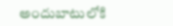అందుబాటులోకి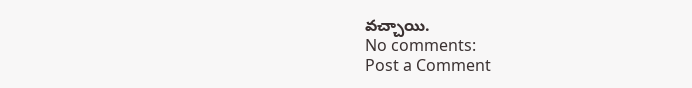వచ్చాయి.
No comments:
Post a Comment